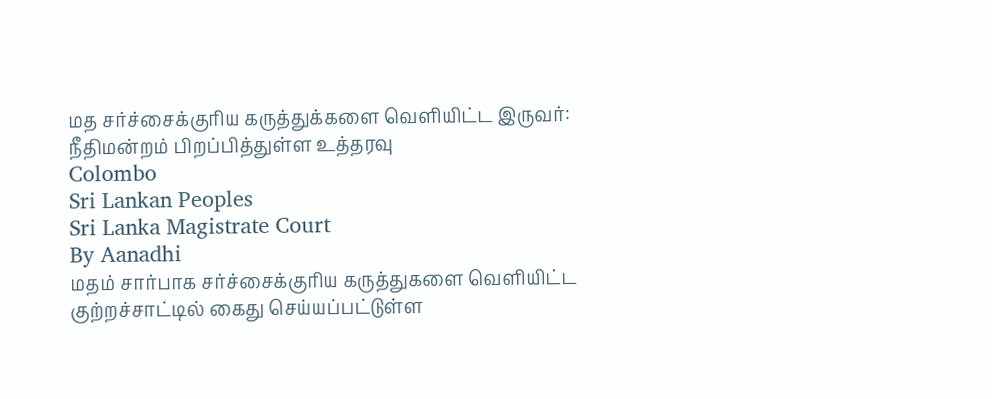மத சர்ச்சைக்குரிய கருத்துக்களை வெளியிட்ட இருவர்: நீதிமன்றம் பிறப்பித்துள்ள உத்தரவு
Colombo
Sri Lankan Peoples
Sri Lanka Magistrate Court
By Aanadhi
மதம் சார்பாக சர்ச்சைக்குரிய கருத்துகளை வௌியிட்ட குற்றச்சாட்டில் கைது செய்யப்பட்டுள்ள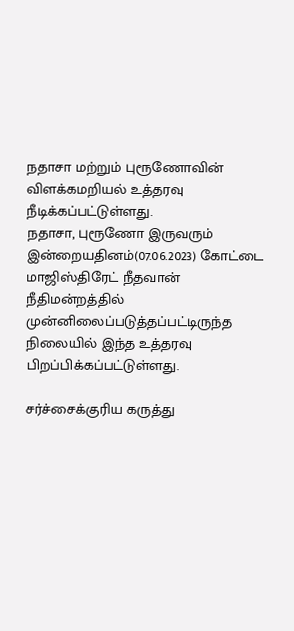நதாசா மற்றும் புரூணோவின் விளக்கமறியல் உத்தரவு நீடிக்கப்பட்டுள்ளது.
நதாசா, புரூணோ இருவரும் இன்றையதினம்(07.06.2023) கோட்டை மாஜிஸ்திரேட் நீதவான் நீதிமன்றத்தில் முன்னிலைப்படுத்தப்பட்டிருந்த நிலையில் இந்த உத்தரவு பிறப்பிக்கப்பட்டுள்ளது.

சர்ச்சைக்குரிய கருத்து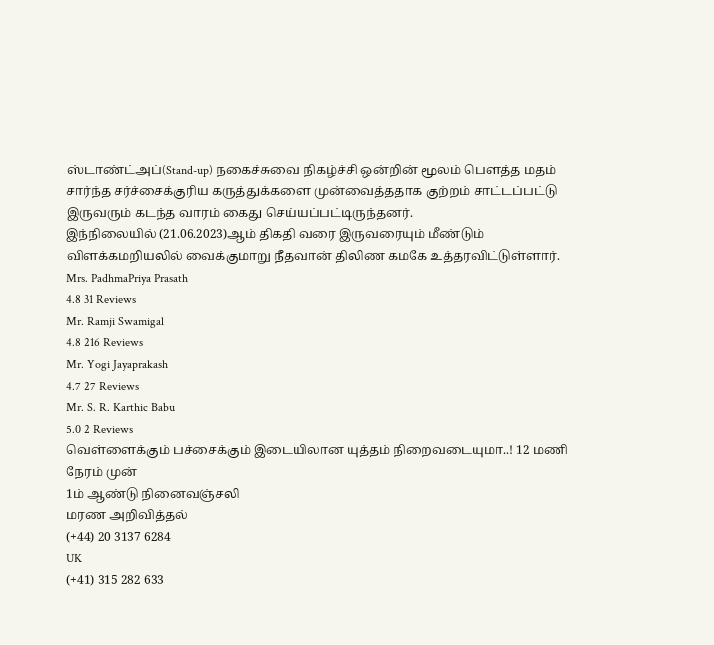ஸ்டாண்ட்அப்(Stand-up) நகைச்சுவை நிகழ்ச்சி ஒன்றின் மூலம் பௌத்த மதம் சார்ந்த சர்ச்சைக்குரிய கருத்துக்களை முன்வைத்ததாக குற்றம் சாட்டப்பட்டு இருவரும் கடந்த வாரம் கைது செய்யப்பட்டிருந்தனர்.
இந்நிலையில் (21.06.2023)ஆம் திகதி வரை இருவரையும் மீண்டும் விளக்கமறியலில் வைக்குமாறு நீதவான் திலிண கமகே உத்தரவிட்டுள்ளார்.
Mrs. PadhmaPriya Prasath
4.8 31 Reviews
Mr. Ramji Swamigal
4.8 216 Reviews
Mr. Yogi Jayaprakash
4.7 27 Reviews
Mr. S. R. Karthic Babu
5.0 2 Reviews
வெள்ளைக்கும் பச்சைக்கும் இடையிலான யுத்தம் நிறைவடையுமா..! 12 மணி நேரம் முன்
1ம் ஆண்டு நினைவஞ்சலி
மரண அறிவித்தல்
(+44) 20 3137 6284
UK
(+41) 315 282 633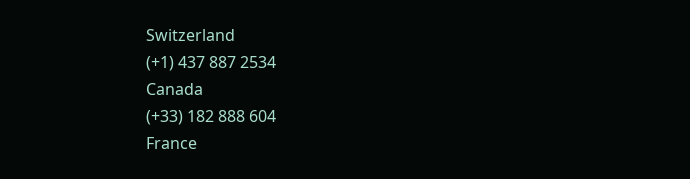Switzerland
(+1) 437 887 2534
Canada
(+33) 182 888 604
France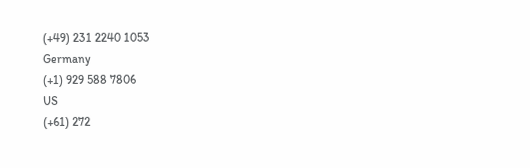(+49) 231 2240 1053
Germany
(+1) 929 588 7806
US
(+61) 272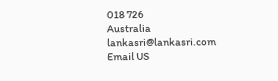018 726
Australia
lankasri@lankasri.com
Email US